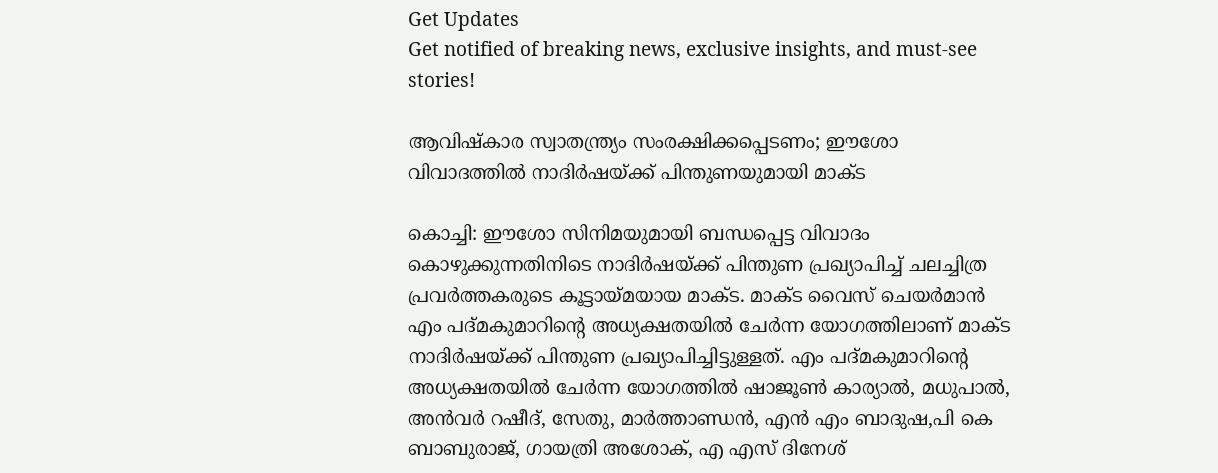Get Updates
Get notified of breaking news, exclusive insights, and must-see stories!

ആവിഷ്‌കാര സ്വാതന്ത്ര്യം സംരക്ഷിക്കപ്പെടണം; ഈശോ വിവാദത്തിൽ നാദിര്‍ഷയ്ക്ക് പിന്തുണയുമായി മാക്ട

കൊച്ചി: ഈശോ സിനിമയുമായി ബന്ധപ്പെട്ട വിവാദം കൊഴുക്കുന്നതിനിടെ നാദിർഷയ്ക്ക് പിന്തുണ പ്രഖ്യാപിച്ച് ചലച്ചിത്ര പ്രവർത്തകരുടെ കൂട്ടായ്മയായ മാക്ട. മാക്ട വൈസ് ചെയർമാൻ എം പദ്മകുമാറിന്റെ അധ്യക്ഷതയിൽ ചേർന്ന യോഗത്തിലാണ് മാക്ട നാദിർഷയ്ക്ക് പിന്തുണ പ്രഖ്യാപിച്ചിട്ടുള്ളത്. എം പദ്‍മകുമാറിന്റെ അധ്യക്ഷതയിൽ ചേർന്ന യോഗത്തിൽ ഷാജൂൺ കാര്യാൽ, മധുപാൽ, അൻവർ റഷീദ്, സേതു, മാർത്താണ്ഡൻ, എൻ എം ബാദുഷ,പി കെ ബാബുരാജ്, ഗായത്രി അശോക്, എ എസ് ദിനേശ്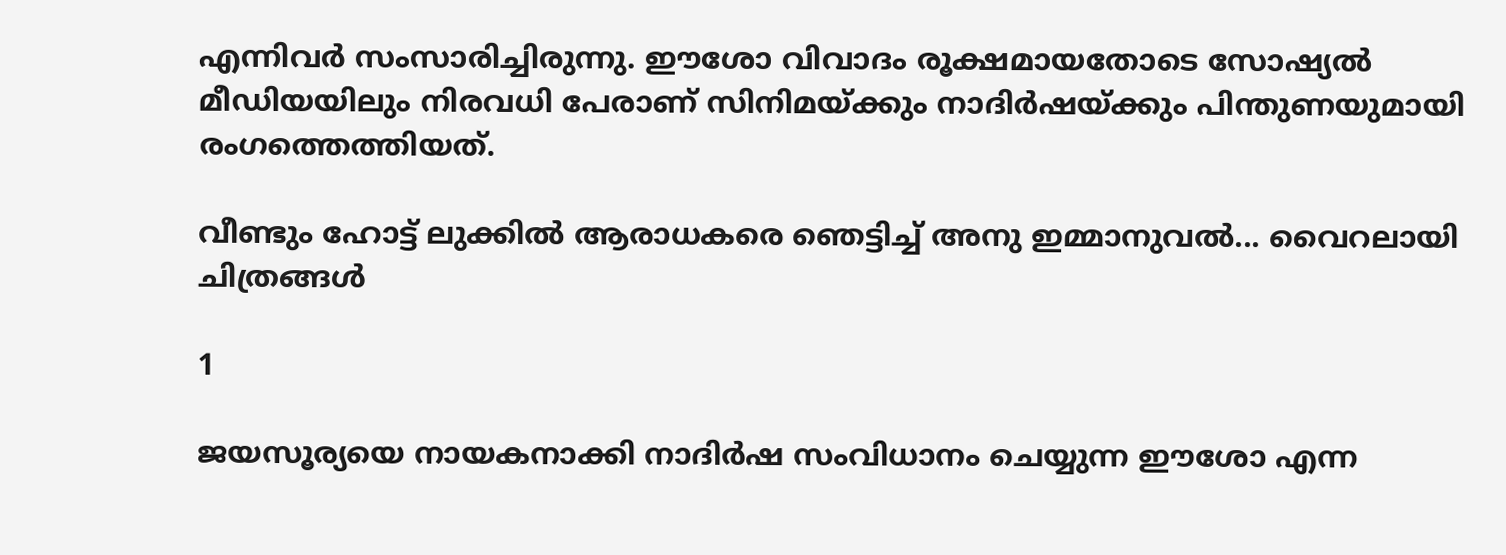എന്നിവർ സംസാരിച്ചിരുന്നു. ഈശോ വിവാദം രൂക്ഷമായതോടെ സോഷ്യൽ മീഡിയയിലും നിരവധി പേരാണ് സിനിമയ്ക്കും നാദിർഷയ്ക്കും പിന്തുണയുമായി രംഗത്തെത്തിയത്.

വീണ്ടും ഹോട്ട് ലുക്കിൽ ആരാധകരെ ഞെട്ടിച്ച് അനു ഇമ്മാനുവൽ... വൈറലായി ചിത്രങ്ങൾ

1

ജയസൂര്യയെ നായകനാക്കി നാദിര്‍ഷ സംവിധാനം ചെയ്യുന്ന ഈശോ എന്ന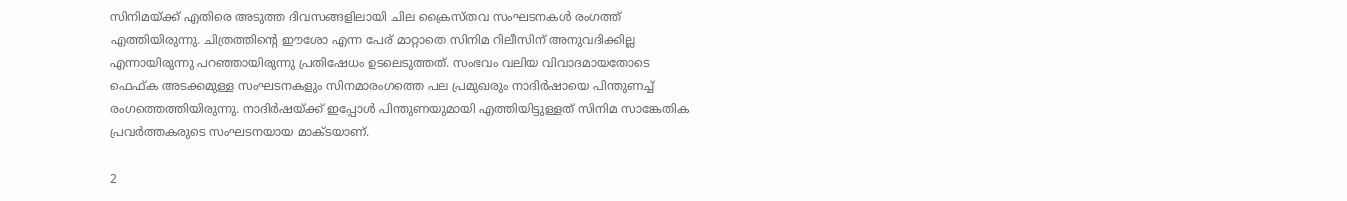സിനിമയ്ക്ക് എതിരെ അടുത്ത ദിവസങ്ങളിലായി ചില ക്രൈസ്‍തവ സംഘടനകള്‍ രംഗത്ത് എത്തിയിരുന്നു. ചിത്രത്തിന്റെ ഈശോ എന്ന പേര് മാറ്റാതെ സിനിമ റിലീസിന് അനുവദിക്കില്ല എന്നായിരുന്നു പറഞ്ഞായിരുന്നു പ്രതിഷേധം ഉടലെടുത്തത്. സംഭവം വലിയ വിവാദമായതോടെ ഫെഫ്ക അടക്കമുള്ള സംഘടനകളും സിനമാരംഗത്തെ പല പ്രമുഖരും നാദിർഷായെ പിന്തുണച്ച് രംഗത്തെത്തിയിരുന്നു. നാദിര്‍ഷയ്ക്ക് ഇപ്പോൾ പിന്തുണയുമായി എത്തിയിട്ടുള്ളത് സിനിമ സാങ്കേതിക പ്രവര്‍ത്തകരുടെ സംഘടനയായ മാക്ടയാണ്.

2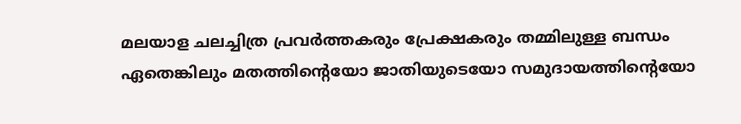മലയാള ചലച്ചിത്ര പ്രവർത്തകരും പ്രേക്ഷകരും തമ്മിലുള്ള ബന്ധം ഏതെങ്കിലും മതത്തിന്റെയോ ജാതിയുടെയോ സമുദായത്തിന്റെയോ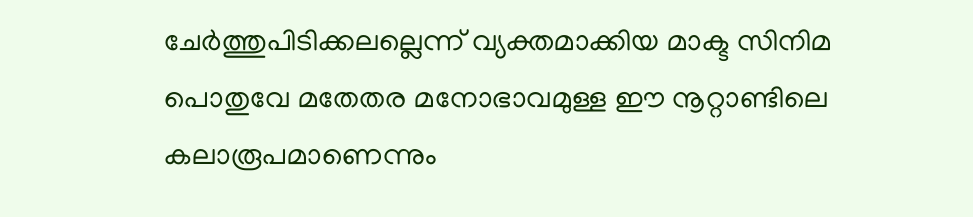ചേർത്തുപിടിക്കലല്ലെന്ന് വ്യക്തമാക്കിയ മാക്ട സിനിമ പൊതുവേ മതേതര മനോഭാവമുള്ള ഈ നൂറ്റാണ്ടിലെ കലാരൂപമാണെന്നും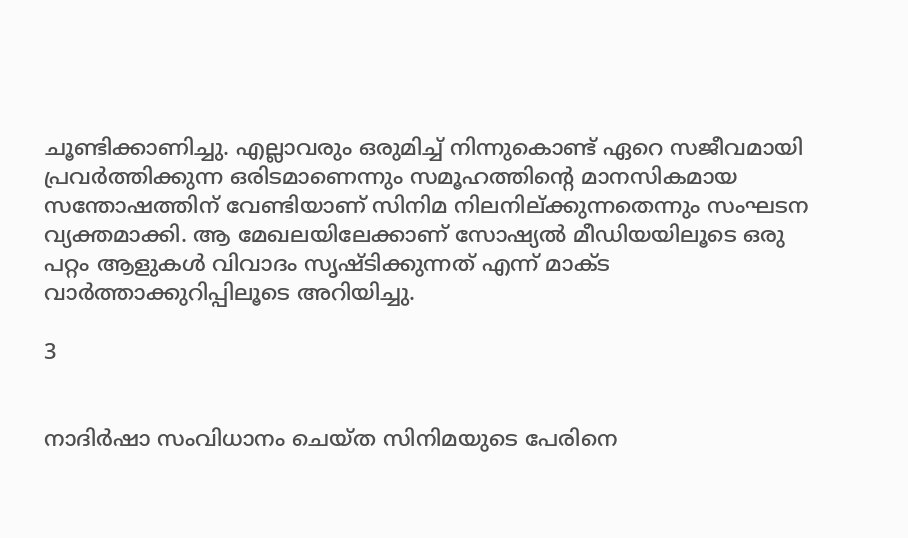ചൂണ്ടിക്കാണിച്ചു. എല്ലാവരും ഒരുമിച്ച് നിന്നുകൊണ്ട് ഏറെ സജീവമായി പ്രവർത്തിക്കുന്ന ഒരിടമാണെന്നും സമൂഹത്തിന്റെ മാനസികമായ സന്തോഷത്തിന് വേണ്ടിയാണ് സിനിമ നിലനില്ക്കുന്നതെന്നും സംഘടന വ്യക്തമാക്കി. ആ മേഖലയിലേക്കാണ് സോഷ്യൽ മീഡിയയിലൂടെ ഒരു പറ്റം ആളുകൾ വിവാദം സൃഷ്‍ടിക്കുന്നത് എന്ന് മാക്ട വാര്‍ത്താക്കുറിപ്പിലൂടെ അറിയിച്ചു.

3


നാദിർഷാ സംവിധാനം ചെയ്ത സിനിമയുടെ പേരിനെ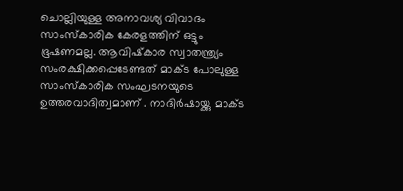ചൊല്ലിയുള്ള അനാവശ്യ വിവാദം സാംസ്‌കാരിക കേരളത്തിന് ഒട്ടും ഭൂഷണമല്ല. ആവിഷ്‍കാര സ്വാതന്ത്ര്യം സംരക്ഷിക്കപ്പെടേണ്ടത് മാക്ട പോലുള്ള സാംസ്‌കാരിക സംഘടനയുടെ ഉത്തരവാദിത്വമാണ് . നാദിർഷായ്ക്കു മാക്ട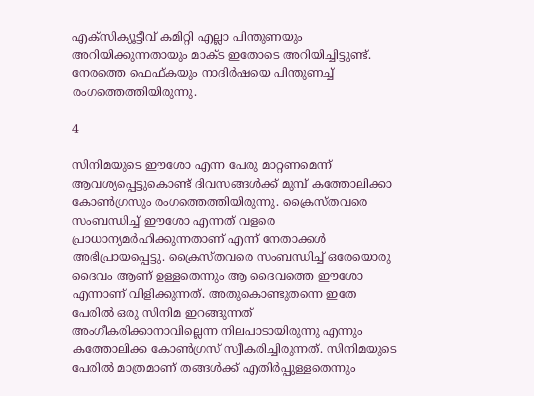എക്സിക്യൂട്ടീവ് കമിറ്റി എല്ലാ പിന്തുണയും അറിയിക്കുന്നതായും മാക്ട ഇതോടെ അറിയിച്ചിട്ടുണ്ട്. നേരത്തെ ഫെഫ്കയും നാദിർഷയെ പിന്തുണച്ച് രംഗത്തെത്തിയിരുന്നു.

4

സിനിമയുടെ ഈശോ എന്ന പേരു മാറ്റണമെന്ന് ആവശ്യപ്പെട്ടുകൊണ്ട് ദിവസങ്ങൾക്ക് മുമ്പ് കത്തോലിക്കാ കോണ്‍ഗ്രസും രംഗത്തെത്തിയിരുന്നു. ക്രൈസ്തവരെ സംബന്ധിച്ച് ഈശോ എന്നത് വളരെ പ്രാധാന്യമര്‍ഹിക്കുന്നതാണ് എന്ന് നേതാക്കള്‍ അഭിപ്രായപ്പെട്ടു. ക്രൈസ്തവരെ സംബന്ധിച്ച് ഒരേയൊരു ദൈവം ആണ് ഉള്ളതെന്നും ആ ദൈവത്തെ ഈശോ എന്നാണ് വിളിക്കുന്നത്. അതുകൊണ്ടുതന്നെ ഇതേ പേരില്‍ ഒരു സിനിമ ഇറങ്ങുന്നത് അംഗീകരിക്കാനാവില്ലെന്ന നിലപാടായിരുന്നു എന്നും കത്തോലിക്ക കോണ്‍ഗ്രസ് സ്വീകരിച്ചിരുന്നത്. സിനിമയുടെ പേരിൽ മാത്രമാണ് തങ്ങൾക്ക് എതിർപ്പുള്ളതെന്നും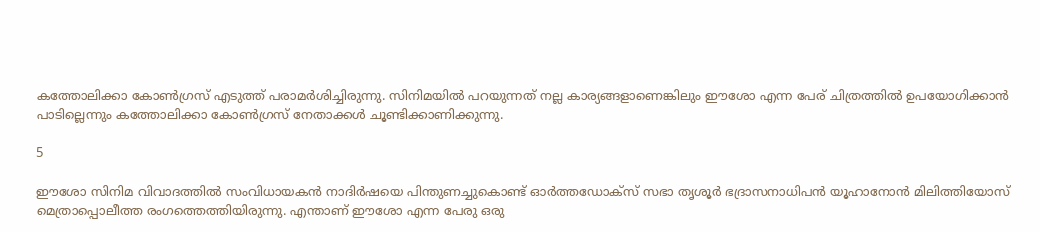കത്തോലിക്കാ കോൺഗ്രസ് എടുത്ത് പരാമർശിച്ചിരുന്നു. സിനിമയില്‍ പറയുന്നത് നല്ല കാര്യങ്ങളാണെങ്കിലും ഈശോ എന്ന പേര് ചിത്രത്തിൽ ഉപയോഗിക്കാന്‍ പാടില്ലെന്നും കത്തോലിക്കാ കോണ്‍ഗ്രസ് നേതാക്കള്‍ ചൂണ്ടിക്കാണിക്കുന്നു.

5

ഈശോ സിനിമ വിവാദത്തിൽ സംവിധായകൻ നാദിർഷയെ പിന്തുണച്ചുകൊണ്ട് ഓർത്തഡോക്സ് സഭാ തൃശൂർ ഭദ്രാസനാധിപൻ യൂഹാനോൻ മിലിത്തിയോസ് മെത്രാപ്പൊലീത്ത രംഗത്തെത്തിയിരുന്നു. എന്താണ് ഈശോ എന്ന പേരു ഒരു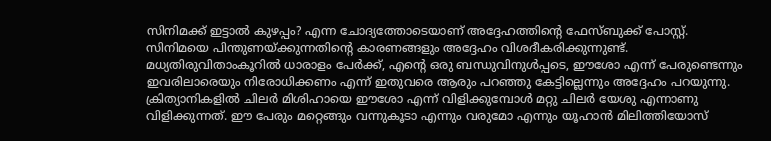സിനിമക്ക്‌ ഇട്ടാൽ കുഴപ്പം? എന്ന ചോദ്യത്തോടെയാണ് അദ്ദേഹത്തിന്റെ ഫേസ്ബുക്ക് പോസ്റ്റ്. സിനിമയെ പിന്തുണയ്ക്കുന്നതിന്റെ കാരണങ്ങളും അദ്ദേഹം വിശദീകരിക്കുന്നുണ്ട്. മധ്യതിരുവിതാംകൂറിൽ ധാരാളം പേർക്ക്, എന്റെ ഒരു ബന്ധുവിനുൾപ്പടെ, ഈശോ എന്ന് പേരുണ്ടെന്നും ഇവരിലാരെയും നിരോധിക്കണം എന്ന് ഇതുവരെ ആരും പറഞ്ഞു കേട്ടില്ലെന്നും അദ്ദേഹം പറയുന്നു. ക്രിത്യാനികളിൽ ചിലർ മിശിഹായെ ഈശോ എന്ന് വിളിക്കുമ്പോൾ മറ്റു ചിലർ യേശു എന്നാണു വിളിക്കുന്നത്‌. ഈ പേരും മറ്റെങ്ങും വന്നുകൂടാ എന്നും വരുമോ എന്നും യൂഹാൻ മിലിത്തിയോസ്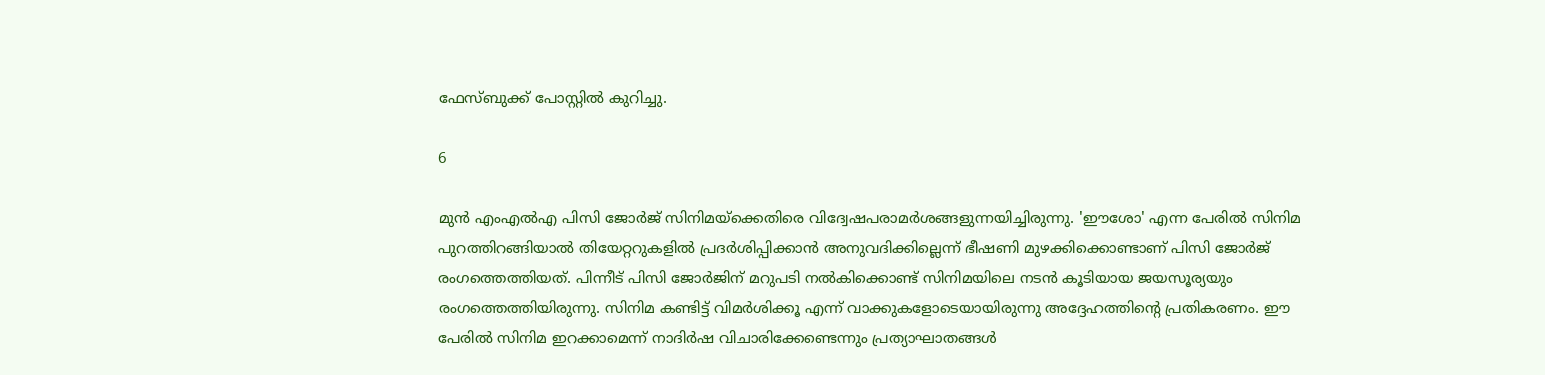ഫേസ്ബുക്ക് പോസ്റ്റിൽ കുറിച്ചു.

6

മുന്‍ എംഎല്‍എ പിസി ജോര്‍ജ് സിനിമയ്ക്കെതിരെ വിദ്വേഷപരാമര്‍ശങ്ങളുന്നയിച്ചിരുന്നു. 'ഈശോ' എന്ന പേരില്‍ സിനിമ പുറത്തിറങ്ങിയാല്‍ തിയേറ്ററുകളില്‍ പ്രദര്‍ശിപ്പിക്കാന്‍ അനുവദിക്കില്ലെന്ന് ഭീഷണി മുഴക്കിക്കൊണ്ടാണ് പിസി ജോര്‍ജ് രംഗത്തെത്തിയത്. പിന്നീട് പിസി ജോർജിന് മറുപടി നൽകിക്കൊണ്ട് സിനിമയിലെ നടൻ കൂടിയായ ജയസൂര്യയും രംഗത്തെത്തിയിരുന്നു. സിനിമ കണ്ടിട്ട് വിമർശിക്കൂ എന്ന് വാക്കുകളോടെയായിരുന്നു അദ്ദേഹത്തിന്റെ പ്രതികരണം. ഈ പേരില്‍ സിനിമ ഇറക്കാമെന്ന് നാദിര്‍ഷ വിചാരിക്കേണ്ടെന്നും പ്രത്യാഘാതങ്ങള്‍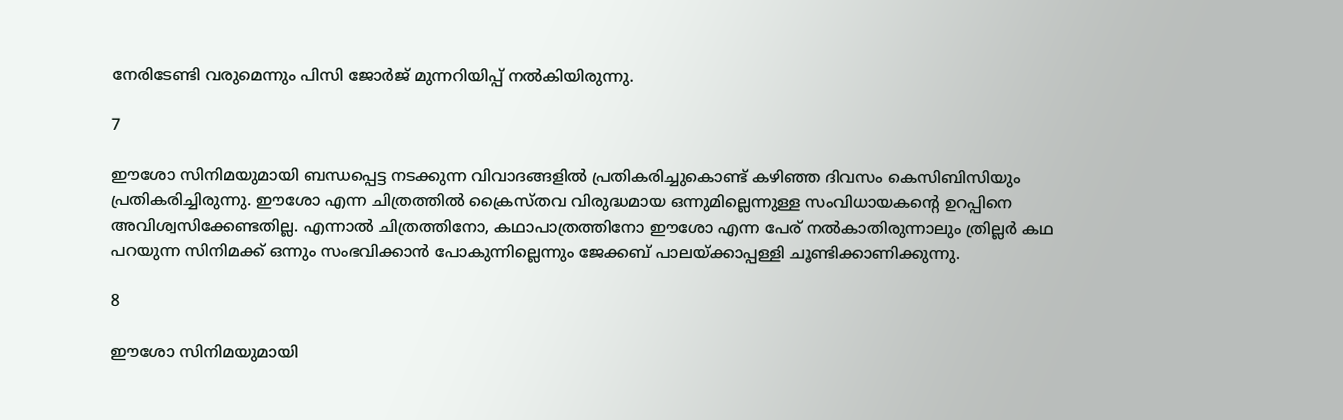നേരിടേണ്ടി വരുമെന്നും പിസി ജോര്‍ജ് മുന്നറിയിപ്പ് നൽകിയിരുന്നു.

7

ഈശോ സിനിമയുമായി ബന്ധപ്പെട്ട നടക്കുന്ന വിവാദങ്ങളില്‍ പ്രതികരിച്ചുകൊണ്ട് കഴിഞ്ഞ ദിവസം കെസിബിസിയും പ്രതികരിച്ചിരുന്നു. ഈശോ എന്ന ചിത്രത്തില്‍ ക്രൈസ്തവ വിരുദ്ധമായ ഒന്നുമില്ലെന്നുള്ള സംവിധായകന്റെ ഉറപ്പിനെ അവിശ്വസിക്കേണ്ടതില്ല. എന്നാല്‍ ചിത്രത്തിനോ, കഥാപാത്രത്തിനോ ഈശോ എന്ന പേര് നല്‍കാതിരുന്നാലും ത്രില്ലര്‍ കഥ പറയുന്ന സിനിമക്ക് ഒന്നും സംഭവിക്കാന്‍ പോകുന്നില്ലെന്നും ജേക്കബ് പാലയ്ക്കാപ്പള്ളി ചൂണ്ടിക്കാണിക്കുന്നു.

8

ഈശോ സിനിമയുമായി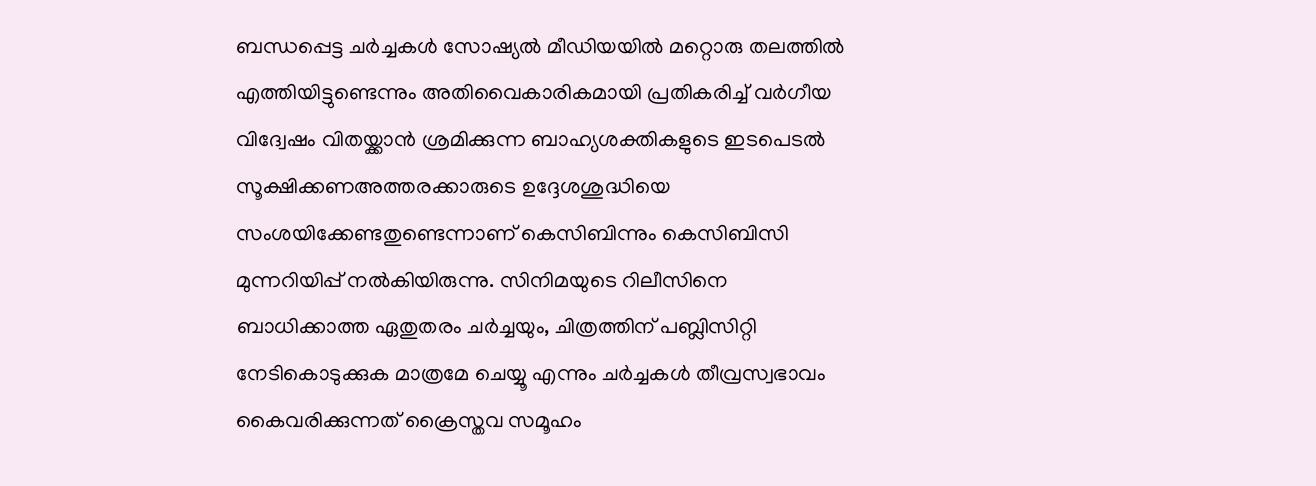ബന്ധപ്പെട്ട ചര്‍ച്ചകള്‍ സോഷ്യല്‍ മീഡിയയില്‍ മറ്റൊരു തലത്തില്‍ എത്തിയിട്ടുണ്ടെന്നും അതിവൈകാരികമായി പ്രതികരിച്ച് വര്‍ഗീയ വിദ്വേഷം വിതയ്ക്കാന്‍ ശ്രമിക്കുന്ന ബാഹ്യശക്തികളുടെ ഇടപെടല്‍ സൂക്ഷിക്കണഅത്തരക്കാരുടെ ഉദ്ദേശശുദ്ധിയെ സംശയിക്കേണ്ടതുണ്ടെന്നാണ് കെസിബിന്നും കെസിബിസി മുന്നറിയിപ്പ് നൽകിയിരുന്നു. സിനിമയുടെ റിലീസിനെ ബാധിക്കാത്ത ഏതുതരം ചര്‍ച്ചയും, ചിത്രത്തിന് പബ്ലിസിറ്റി നേടികൊടുക്കുക മാത്രമേ ചെയ്യൂ എന്നും ചര്‍ച്ചകള്‍ തീവ്രസ്വഭാവം കൈവരിക്കുന്നത് ക്രൈസ്തവ സമൂഹം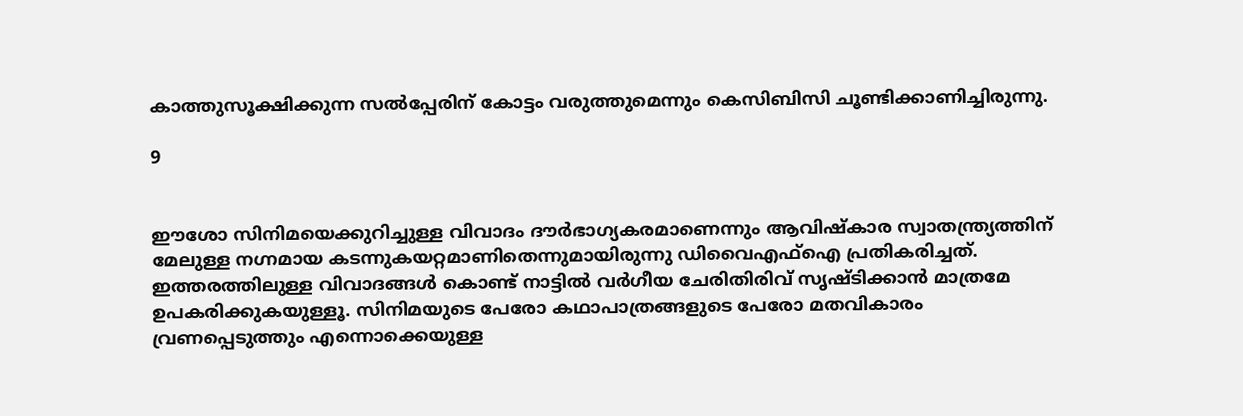കാത്തുസൂക്ഷിക്കുന്ന സല്‍പ്പേരിന് കോട്ടം വരുത്തുമെന്നും കെസിബിസി ചൂണ്ടിക്കാണിച്ചിരുന്നു.

9


ഈശോ സിനിമയെക്കുറിച്ചുള്ള വിവാദം ദൗർഭാഗ്യകരമാണെന്നും ആവിഷ്കാര സ്വാതന്ത്ര്യത്തിന് മേലുള്ള നഗ്നമായ കടന്നുകയറ്റമാണിതെന്നുമായിരുന്നു ഡിവൈഎഫ്ഐ പ്രതികരിച്ചത്. ഇത്തരത്തിലുള്ള വിവാദങ്ങൾ കൊണ്ട് നാട്ടിൽ വർഗീയ ചേരിതിരിവ് സൃഷ്ടിക്കാൻ മാത്രമേ ഉപകരിക്കുകയുള്ളൂ. സിനിമയുടെ പേരോ കഥാപാത്രങ്ങളുടെ പേരോ മതവികാരം വ്രണപ്പെടുത്തും എന്നൊക്കെയുള്ള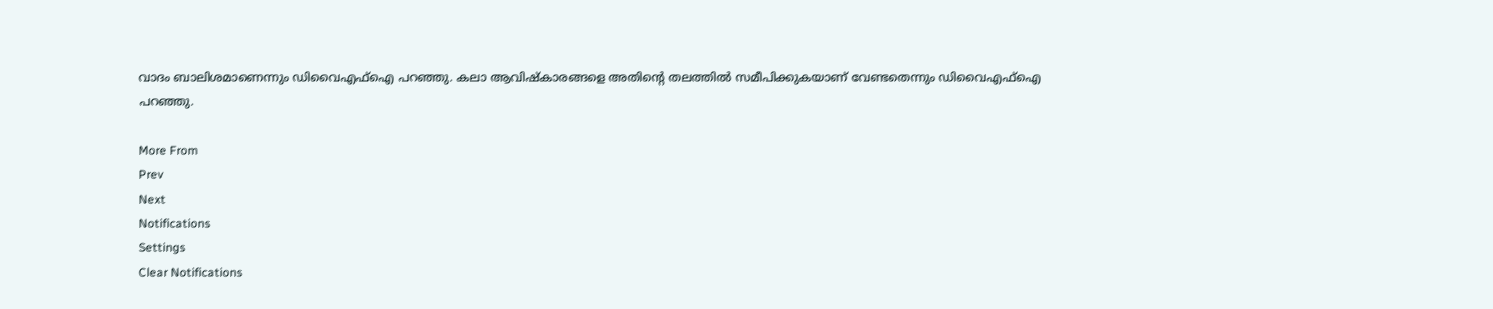വാദം ബാലിശമാണെന്നും ഡിവൈഎഫ്ഐ പറഞ്ഞു. കലാ ആവിഷ്‌കാരങ്ങളെ അതിന്റെ തലത്തിൽ സമീപിക്കുകയാണ് വേണ്ടതെന്നും ഡിവൈഎഫ്ഐ പറഞ്ഞു.

More From
Prev
Next
Notifications
Settings
Clear Notifications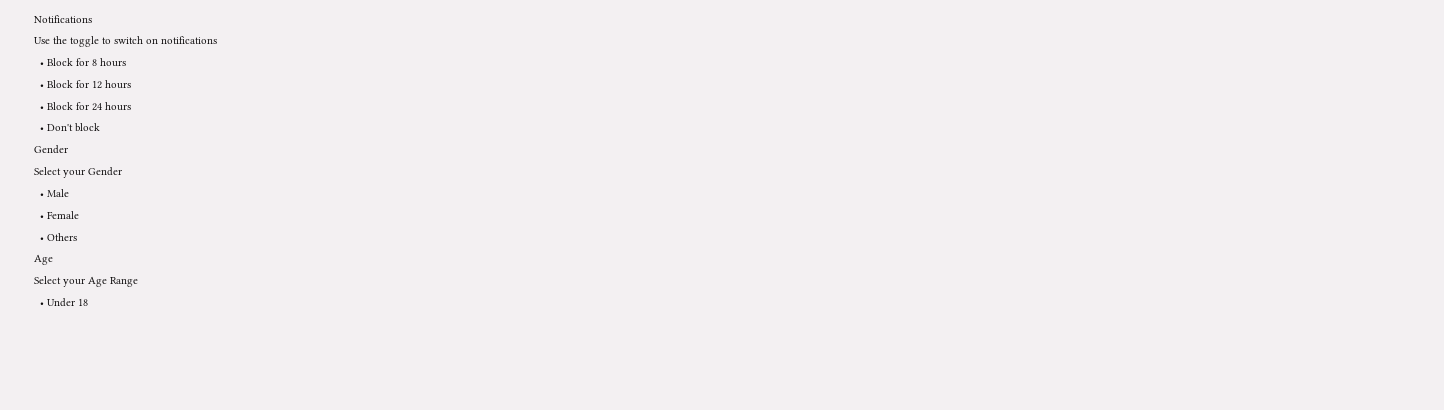Notifications
Use the toggle to switch on notifications
  • Block for 8 hours
  • Block for 12 hours
  • Block for 24 hours
  • Don't block
Gender
Select your Gender
  • Male
  • Female
  • Others
Age
Select your Age Range
  • Under 18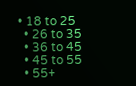• 18 to 25
  • 26 to 35
  • 36 to 45
  • 45 to 55
  • 55+